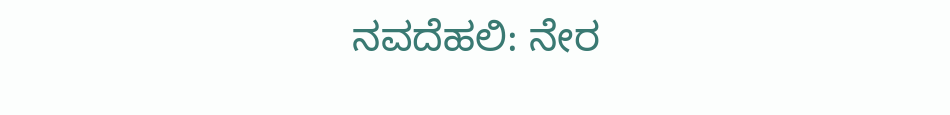ನವದೆಹಲಿ: ನೇರ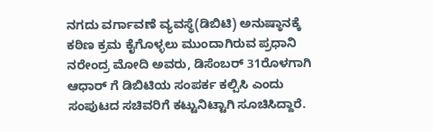ನಗದು ವರ್ಗಾವಣೆ ವ್ಯವಸ್ಥೆ(ಡಿಬಿಟಿ) ಅನುಷ್ಠಾನಕ್ಕೆ ಕಠಿಣ ಕ್ರಮ ಕೈಗೊಳ್ಳಲು ಮುಂದಾಗಿರುವ ಪ್ರಧಾನಿ ನರೇಂದ್ರ ಮೋದಿ ಅವರು, ಡಿಸೆಂಬರ್ 31ರೊಳಗಾಗಿ ಆಧಾರ್ ಗೆ ಡಿಬಿಟಿಯ ಸಂಪರ್ಕ ಕಲ್ಪಿಸಿ ಎಂದು ಸಂಪುಟದ ಸಚಿವರಿಗೆ ಕಟ್ಟುನಿಟ್ಟಾಗಿ ಸೂಚಿಸಿದ್ದಾರೆ.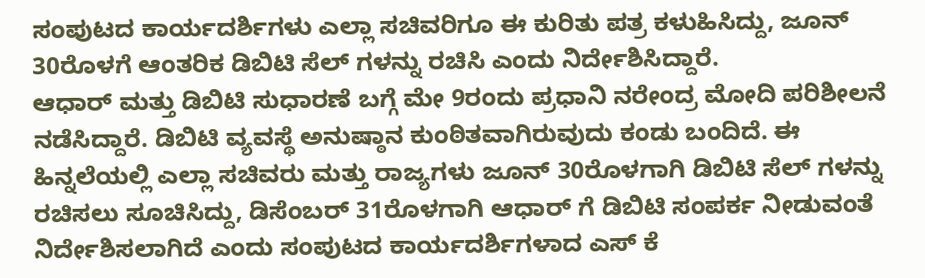ಸಂಪುಟದ ಕಾರ್ಯದರ್ಶಿಗಳು ಎಲ್ಲಾ ಸಚಿವರಿಗೂ ಈ ಕುರಿತು ಪತ್ರ ಕಳುಹಿಸಿದ್ದು, ಜೂನ್ 30ರೊಳಗೆ ಆಂತರಿಕ ಡಿಬಿಟಿ ಸೆಲ್ ಗಳನ್ನು ರಚಿಸಿ ಎಂದು ನಿರ್ದೇಶಿಸಿದ್ದಾರೆ.
ಆಧಾರ್ ಮತ್ತು ಡಿಬಿಟಿ ಸುಧಾರಣೆ ಬಗ್ಗೆ ಮೇ 9ರಂದು ಪ್ರಧಾನಿ ನರೇಂದ್ರ ಮೋದಿ ಪರಿಶೀಲನೆ ನಡೆಸಿದ್ದಾರೆ. ಡಿಬಿಟಿ ವ್ಯವಸ್ಥೆ ಅನುಷ್ಠಾನ ಕುಂಠಿತವಾಗಿರುವುದು ಕಂಡು ಬಂದಿದೆ. ಈ ಹಿನ್ನಲೆಯಲ್ಲಿ ಎಲ್ಲಾ ಸಚಿವರು ಮತ್ತು ರಾಜ್ಯಗಳು ಜೂನ್ 30ರೊಳಗಾಗಿ ಡಿಬಿಟಿ ಸೆಲ್ ಗಳನ್ನು ರಚಿಸಲು ಸೂಚಿಸಿದ್ದು, ಡಿಸೆಂಬರ್ 31ರೊಳಗಾಗಿ ಆಧಾರ್ ಗೆ ಡಿಬಿಟಿ ಸಂಪರ್ಕ ನೀಡುವಂತೆ ನಿರ್ದೇಶಿಸಲಾಗಿದೆ ಎಂದು ಸಂಪುಟದ ಕಾರ್ಯದರ್ಶಿಗಳಾದ ಎಸ್ ಕೆ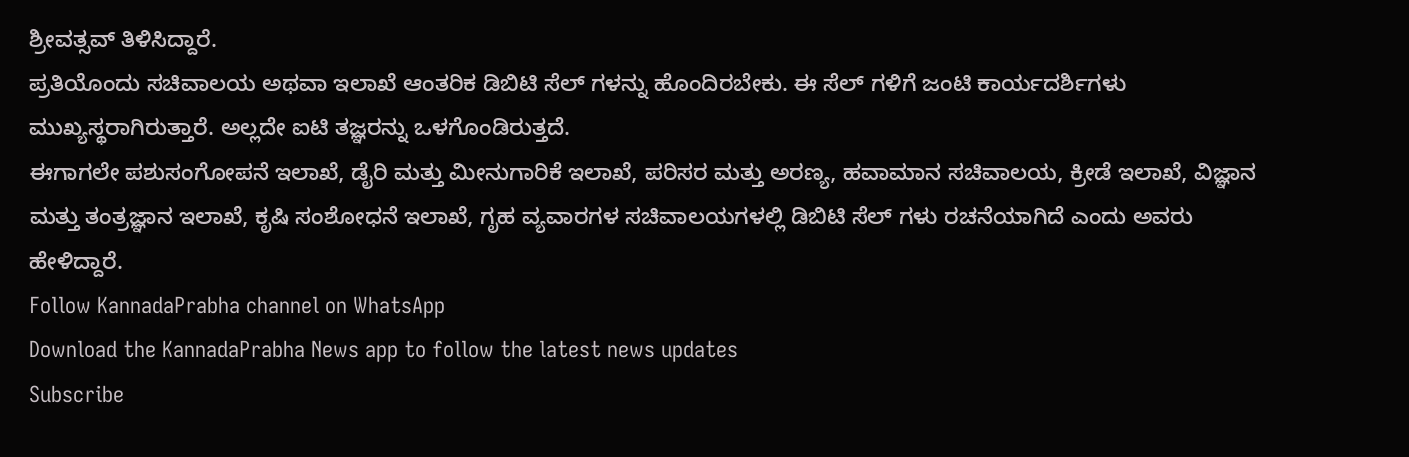ಶ್ರೀವತ್ಸವ್ ತಿಳಿಸಿದ್ದಾರೆ.
ಪ್ರತಿಯೊಂದು ಸಚಿವಾಲಯ ಅಥವಾ ಇಲಾಖೆ ಆಂತರಿಕ ಡಿಬಿಟಿ ಸೆಲ್ ಗಳನ್ನು ಹೊಂದಿರಬೇಕು. ಈ ಸೆಲ್ ಗಳಿಗೆ ಜಂಟಿ ಕಾರ್ಯದರ್ಶಿಗಳು ಮುಖ್ಯಸ್ಥರಾಗಿರುತ್ತಾರೆ. ಅಲ್ಲದೇ ಐಟಿ ತಜ್ಞರನ್ನು ಒಳಗೊಂಡಿರುತ್ತದೆ.
ಈಗಾಗಲೇ ಪಶುಸಂಗೋಪನೆ ಇಲಾಖೆ, ಡೈರಿ ಮತ್ತು ಮೀನುಗಾರಿಕೆ ಇಲಾಖೆ, ಪರಿಸರ ಮತ್ತು ಅರಣ್ಯ, ಹವಾಮಾನ ಸಚಿವಾಲಯ, ಕ್ರೀಡೆ ಇಲಾಖೆ, ವಿಜ್ಞಾನ ಮತ್ತು ತಂತ್ರಜ್ಞಾನ ಇಲಾಖೆ, ಕೃಷಿ ಸಂಶೋಧನೆ ಇಲಾಖೆ, ಗೃಹ ವ್ಯವಾರಗಳ ಸಚಿವಾಲಯಗಳಲ್ಲಿ ಡಿಬಿಟಿ ಸೆಲ್ ಗಳು ರಚನೆಯಾಗಿದೆ ಎಂದು ಅವರು ಹೇಳಿದ್ದಾರೆ.
Follow KannadaPrabha channel on WhatsApp
Download the KannadaPrabha News app to follow the latest news updates
Subscribe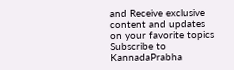and Receive exclusive content and updates on your favorite topics
Subscribe to KannadaPrabha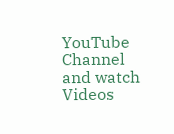YouTube Channel and watch Videos